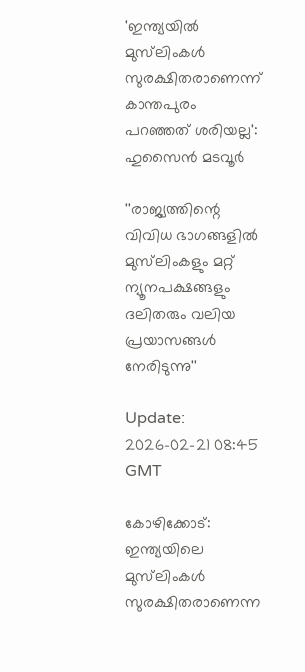'ഇന്ത്യയിൽ മുസ്‍ലിംകൾ സുരക്ഷിതരാണെന്ന് കാന്തപുരം പറഞ്ഞത് ശരിയല്ല': ഹുസൈൻ മടവൂർ

''രാജ്യത്തിന്റെ വിവിധ ഭാഗങ്ങളിൽ മുസ്‌ലിംകളും മറ്റ് ന്യൂനപക്ഷങ്ങളും ദലിതരും വലിയ പ്രയാസങ്ങൾ നേരിടുന്നു''

Update: 2026-02-21 08:45 GMT

കോഴിക്കോട്: ഇന്ത്യയിലെ മുസ്‌ലിംകള്‍ സുരക്ഷിതരാണെന്ന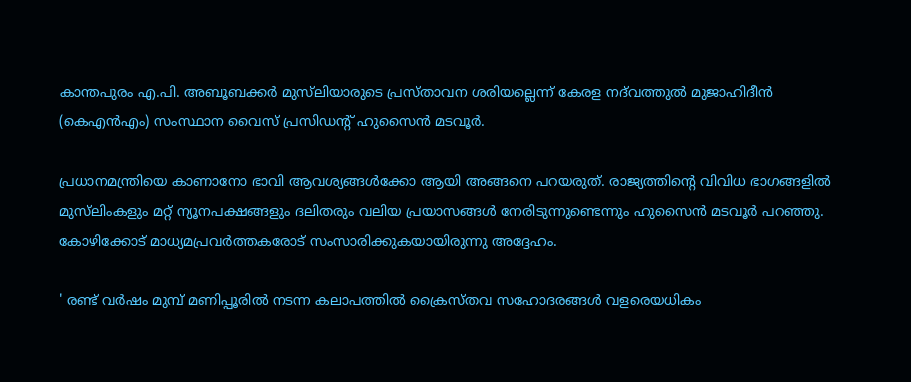കാന്തപുരം എ.പി. അബൂബക്കർ മുസ്‌ലിയാരുടെ പ്രസ്താവന ശരിയല്ലെന്ന് കേരള നദ്‍വത്തുൽ മുജാഹിദീൻ (കെഎൻഎം) സംസ്ഥാന വൈസ് പ്രസിഡന്റ് ഹുസൈൻ മടവൂർ.

പ്രധാനമന്ത്രിയെ കാണാനോ ഭാവി ആവശ്യങ്ങൾക്കോ ആയി അങ്ങനെ പറയരുത്. രാജ്യത്തിന്റെ വിവിധ ഭാഗങ്ങളിൽ മുസ്‌ലിംകളും മറ്റ് ന്യൂനപക്ഷങ്ങളും ദലിതരും വലിയ പ്രയാസങ്ങൾ നേരിടുന്നുണ്ടെന്നും ഹുസൈന്‍ മടവൂര്‍ പറഞ്ഞു. കോഴിക്കോട് മാധ്യമപ്രവര്‍ത്തകരോട് സംസാരിക്കുകയായിരുന്നു അദ്ദേഹം.

' രണ്ട് വർഷം മുമ്പ് മണിപ്പൂരിൽ നടന്ന കലാപത്തിൽ ക്രൈസ്തവ സഹോദരങ്ങൾ വളരെയധികം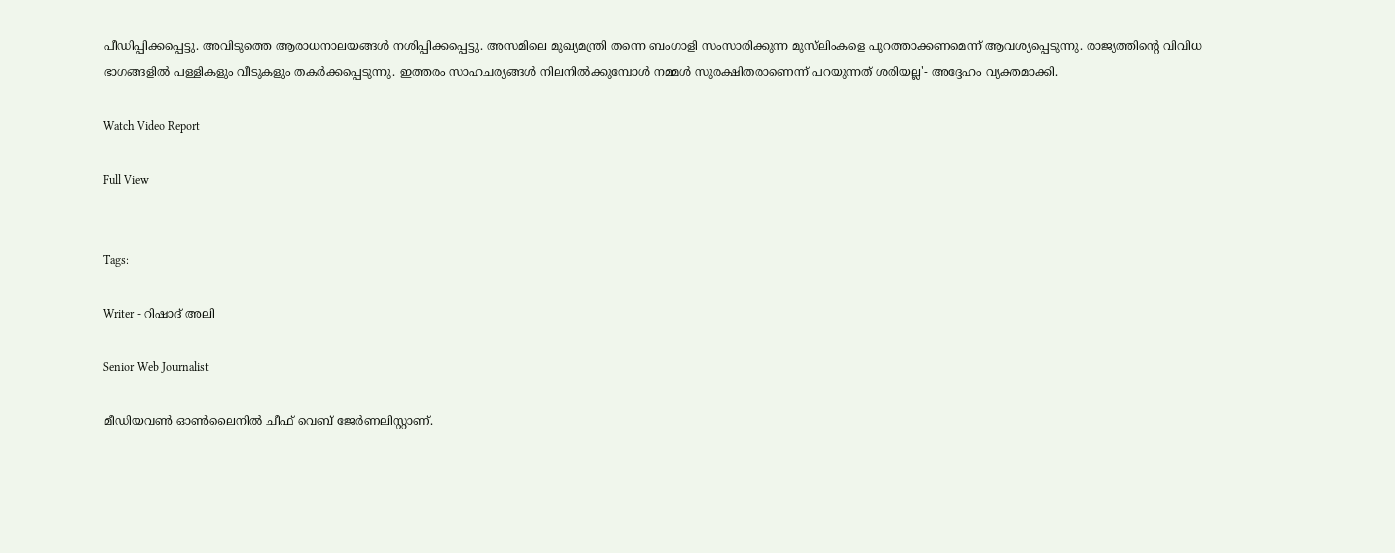പീഡിപ്പിക്കപ്പെട്ടു. അവിടുത്തെ ആരാധനാലയങ്ങൾ നശിപ്പിക്കപ്പെട്ടു. അസമിലെ മുഖ്യമന്ത്രി തന്നെ ബംഗാളി സംസാരിക്കുന്ന മുസ്‌ലിംകളെ പുറത്താക്കണമെന്ന് ആവശ്യപ്പെടുന്നു. രാജ്യത്തിന്റെ വിവിധ ഭാഗങ്ങളിൽ പള്ളികളും വീടുകളും തകർക്കപ്പെടുന്നു. ഇത്തരം സാഹചര്യങ്ങൾ നിലനിൽക്കുമ്പോൾ നമ്മൾ സുരക്ഷിതരാണെന്ന് പറയുന്നത് ശരിയല്ല'- അദ്ദേഹം വ്യക്തമാക്കി.

Watch Video Report

Full View


Tags:

Writer - റിഷാദ് അലി

Senior Web Journalist

മീഡിയവൺ ഓൺലൈനിൽ ചീഫ് വെബ് ജേർണലിസ്റ്റാണ്.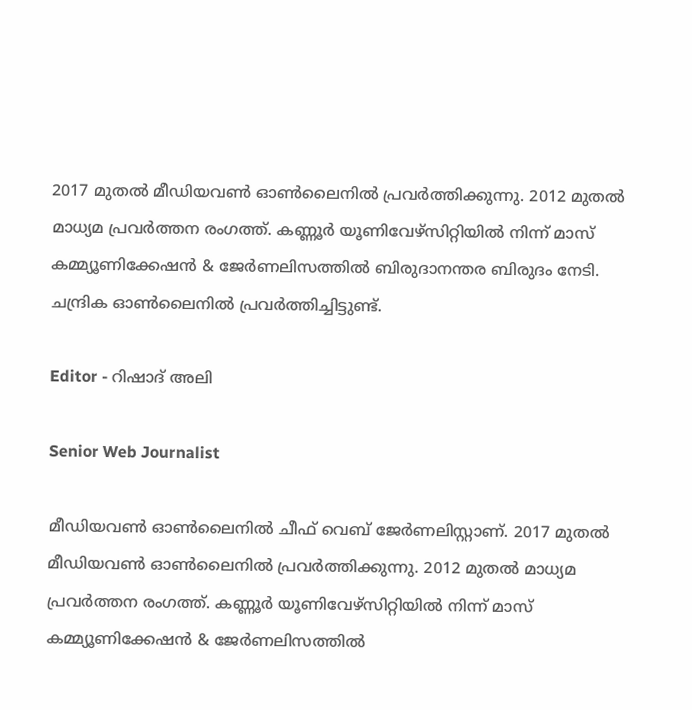2017 മുതൽ മീഡിയവൺ ഓൺലൈനിൽ പ്രവർത്തിക്കുന്നു. 2012 മുതൽ മാധ്യമ പ്രവർത്തന രംഗത്ത്. കണ്ണൂര്‍ യൂണിവേഴ്‌സിറ്റിയിൽ നിന്ന് മാസ് കമ്മ്യൂണിക്കേഷന്‍ & ജേര്‍ണലിസത്തില്‍ ബിരുദാനന്തര ബിരുദം നേടി. ചന്ദ്രിക ഓണ്‍ലൈനില്‍ പ്രവര്‍ത്തിച്ചിട്ടുണ്ട്.

Editor - റിഷാദ് അലി

Senior Web Journalist

മീഡിയവൺ ഓൺലൈനിൽ ചീഫ് വെബ് ജേർണലിസ്റ്റാണ്. 2017 മുതൽ മീഡിയവൺ ഓൺലൈനിൽ പ്രവർത്തിക്കുന്നു. 2012 മുതൽ മാധ്യമ പ്രവർത്തന രംഗത്ത്. കണ്ണൂര്‍ യൂണിവേഴ്‌സിറ്റിയിൽ നിന്ന് മാസ് കമ്മ്യൂണിക്കേഷന്‍ & ജേര്‍ണലിസത്തില്‍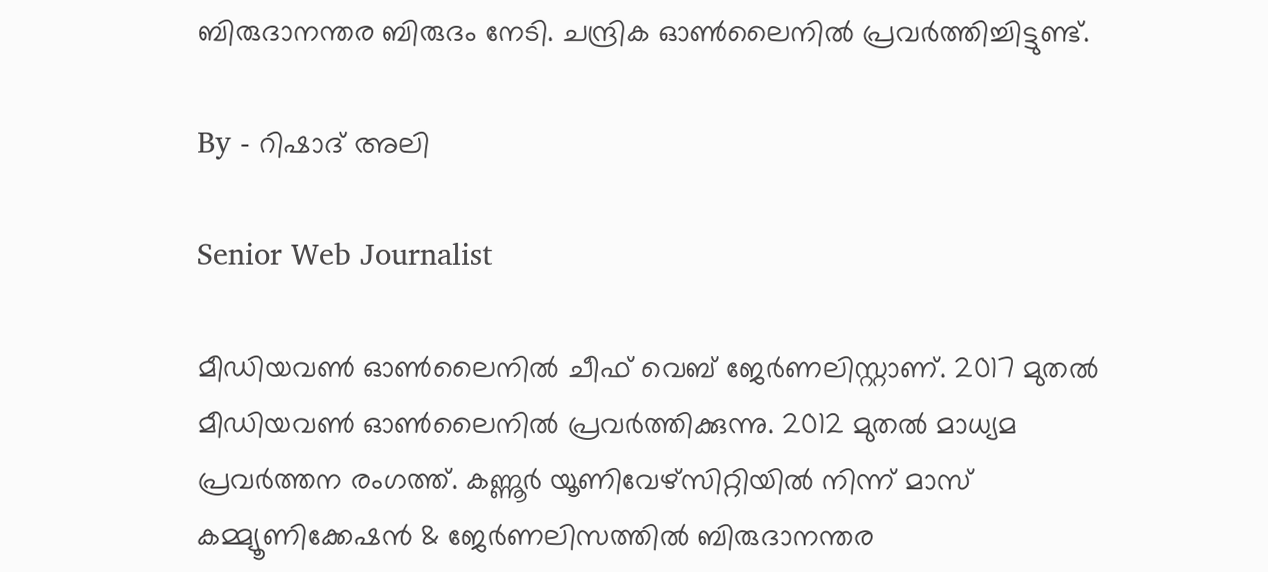ബിരുദാനന്തര ബിരുദം നേടി. ചന്ദ്രിക ഓണ്‍ലൈനില്‍ പ്രവര്‍ത്തിച്ചിട്ടുണ്ട്.

By - റിഷാദ് അലി

Senior Web Journalist

മീഡിയവൺ ഓൺലൈനിൽ ചീഫ് വെബ് ജേർണലിസ്റ്റാണ്. 2017 മുതൽ മീഡിയവൺ ഓൺലൈനിൽ പ്രവർത്തിക്കുന്നു. 2012 മുതൽ മാധ്യമ പ്രവർത്തന രംഗത്ത്. കണ്ണൂര്‍ യൂണിവേഴ്‌സിറ്റിയിൽ നിന്ന് മാസ് കമ്മ്യൂണിക്കേഷന്‍ & ജേര്‍ണലിസത്തില്‍ ബിരുദാനന്തര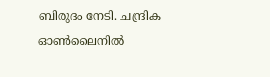ബിരുദം നേടി. ചന്ദ്രിക ഓണ്‍ലൈനില്‍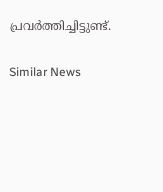പ്രവര്‍ത്തിച്ചിട്ടുണ്ട്.

Similar News